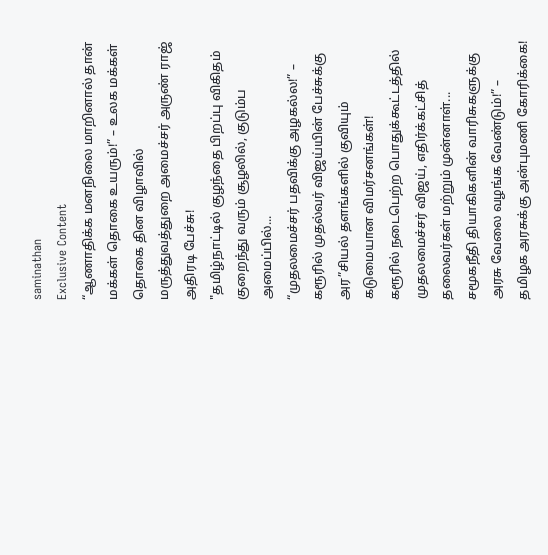saminathan
Exclusive Content
“ஆணாதிக்க மனநிலை மாறினால் தான் மக்கள் தொகை உயரும்!” – உலக மக்கள் தொகை தின விழாவில் மருத்துவத்துறை அமைச்சர் அருண் ராஜ் அதிரடி பேச்சு!
"தமிழ்நாட்டில் குழந்தை பிறப்பு விகிதம் குறைந்து வரும் சூழலில், குடும்ப அமைப்பில்...
“முதலமைச்சர் பதவிக்கு அழகல்ல!” – கரூரில் முதல்வர் விஜய்யின் பேச்சுக்கு அர”சியல் தளங்களில் குவியும் கடுமையான விமர்சனங்கள்!
கரூரில் நடைபெற்ற பொதுக்கூட்டத்தில் முதலமைச்சர் விஜய், எதிர்க்கட்சித் தலைவர்கள் மற்றும் முன்னாள்...
சமூகநீதி தியாகிகளின் வாரிசுகளுக்கு அரசு வேலை வழங்க வேண்டும்!” – தமிழக அரசுக்கு அன்புமணி கோரிக்கை!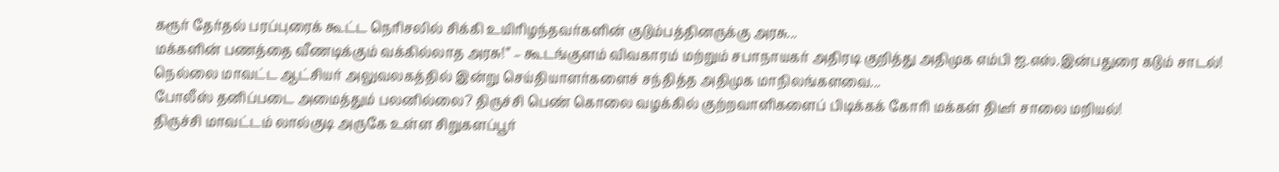கரூர் தேர்தல் பரப்புரைக் கூட்ட நெரிசலில் சிக்கி உயிரிழந்தவர்களின் குடும்பத்தினருக்கு அரசு...
மக்களின் பணத்தை வீணடிக்கும் வக்கில்லாத அரசு!” – கூடங்குளம் விவகாரம் மற்றும் சபாநாயகர் அதிரடி குறித்து அதிமுக எம்பி ஐ.எஸ்.இன்பதுரை கடும் சாடல்!
நெல்லை மாவட்ட ஆட்சியர் அலுவலகத்தில் இன்று செய்தியாளர்களைச் சந்தித்த அதிமுக மாநிலங்களவை...
போலீஸ் தனிப்படை அமைத்தும் பலனில்லை? திருச்சி பெண் கொலை வழக்கில் குற்றவாளிகளைப் பிடிக்கக் கோரி மக்கள் திடீர் சாலை மறியல்!
திருச்சி மாவட்டம் லால்குடி அருகே உள்ள சிறுகளப்பூர்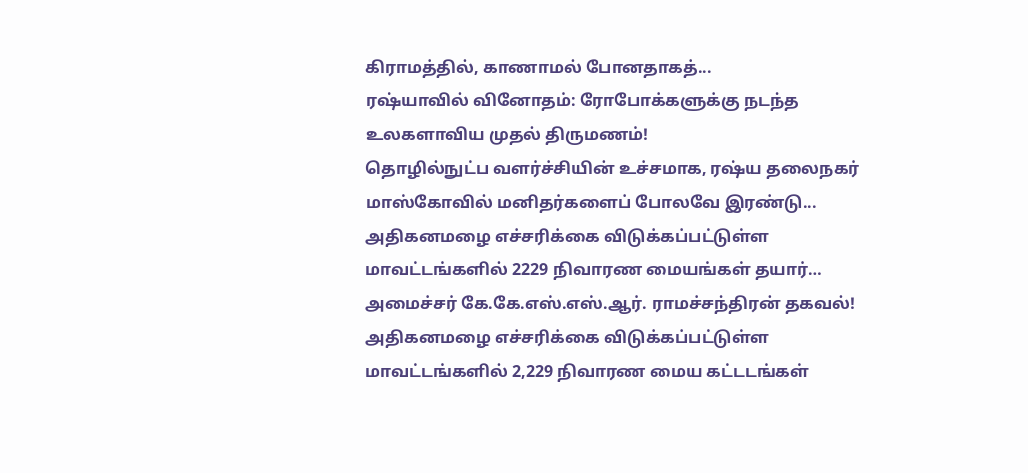கிராமத்தில், காணாமல் போனதாகத்...
ரஷ்யாவில் வினோதம்: ரோபோக்களுக்கு நடந்த உலகளாவிய முதல் திருமணம்!
தொழில்நுட்ப வளர்ச்சியின் உச்சமாக, ரஷ்ய தலைநகர் மாஸ்கோவில் மனிதர்களைப் போலவே இரண்டு...
அதிகனமழை எச்சரிக்கை விடுக்கப்பட்டுள்ள மாவட்டங்களில் 2229 நிவாரண மையங்கள் தயார்… அமைச்சர் கே.கே.எஸ்.எஸ்.ஆர். ராமச்சந்திரன் தகவல்!
அதிகனமழை எச்சரிக்கை விடுக்கப்பட்டுள்ள மாவட்டங்களில் 2,229 நிவாரண மைய கட்டடங்கள்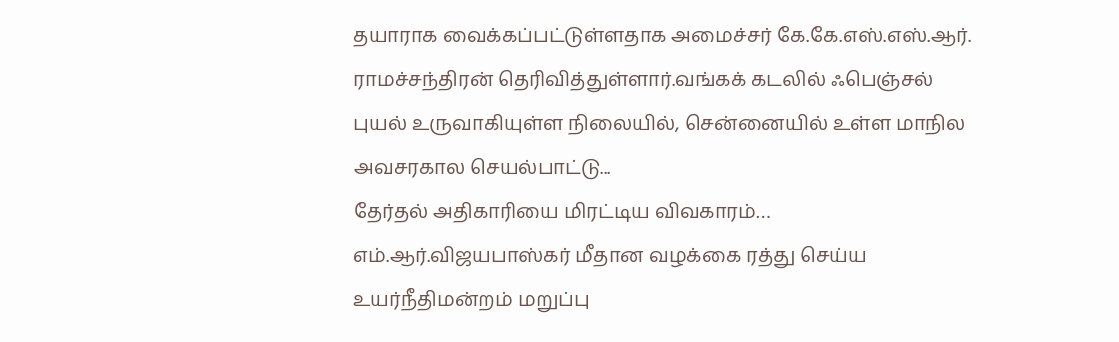தயாராக வைக்கப்பட்டுள்ளதாக அமைச்சர் கே.கே.எஸ்.எஸ்.ஆர். ராமச்சந்திரன் தெரிவித்துள்ளார்.வங்கக் கடலில் ஃபெஞ்சல் புயல் உருவாகியுள்ள நிலையில், சென்னையில் உள்ள மாநில அவசரகால செயல்பாட்டு...
தேர்தல் அதிகாரியை மிரட்டிய விவகாரம்… எம்.ஆர்.விஜயபாஸ்கர் மீதான வழக்கை ரத்து செய்ய உயர்நீதிமன்றம் மறுப்பு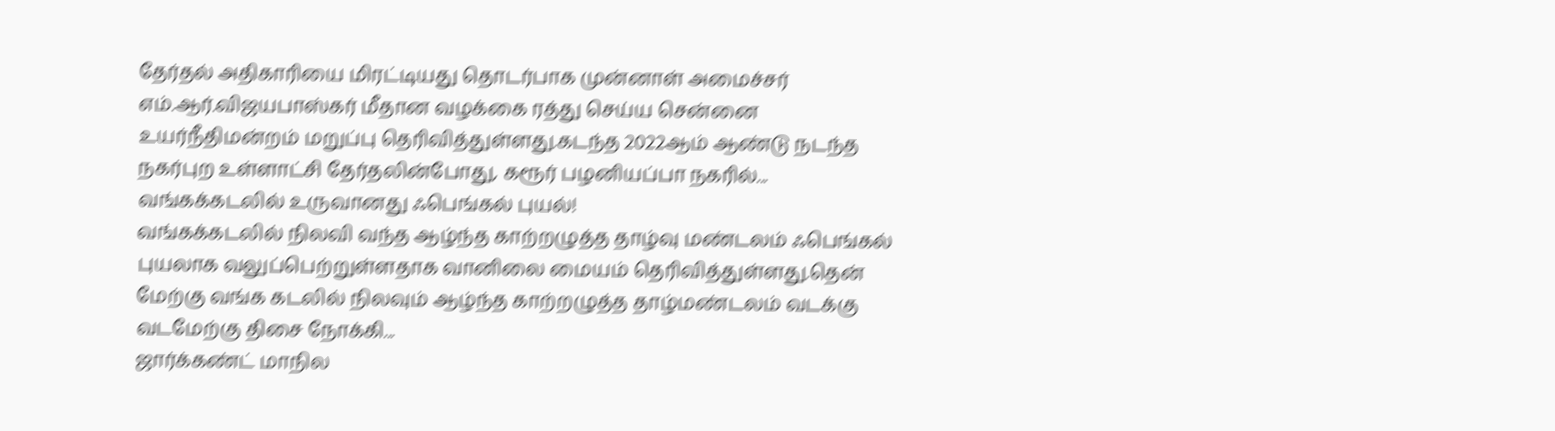தேர்தல் அதிகாரியை மிரட்டியது தொடர்பாக முன்னாள் அமைச்சர் எம்.ஆர்.விஜயபாஸ்கர் மீதான வழக்கை ரத்து செய்ய சென்னை உயர்நீதிமன்றம் மறுப்பு தெரிவித்துள்ளது.கடந்த 2022ஆம் ஆண்டு நடந்த நகர்புற உள்ளாட்சி தேர்தலின்போது, கரூர் பழனியப்பா நகரில்...
வங்கக்கடலில் உருவானது ஃபெங்கல் புயல்!
வங்கக்கடலில் நிலவி வந்த ஆழ்ந்த காற்றழுத்த தாழ்வு மண்டலம் ஃபெங்கல் புயலாக வலுப்பெற்றுள்ளதாக வானிலை மையம் தெரிவித்துள்ளது.தென் மேற்கு வங்க கடலில் நிலவும் ஆழ்ந்த காற்றழுத்த தாழ்மண்டலம் வடக்கு வடமேற்கு திசை நோக்கி...
ஜார்க்கண்ட் மாநில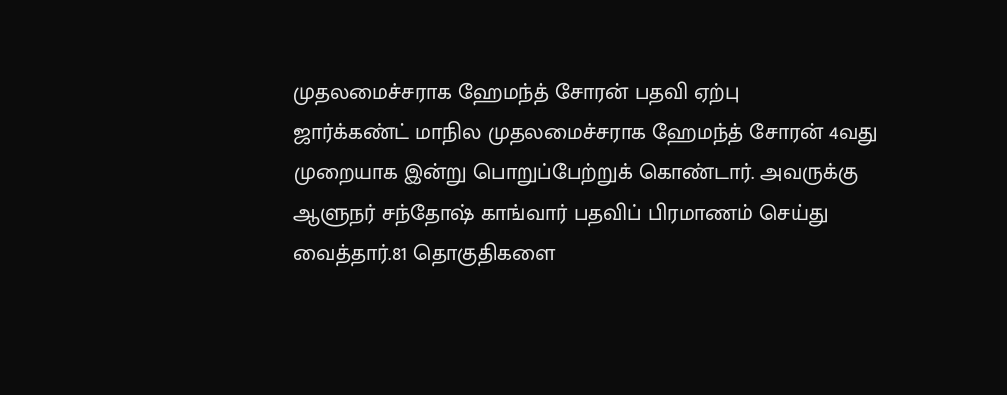முதலமைச்சராக ஹேமந்த் சோரன் பதவி ஏற்பு
ஜார்க்கண்ட் மாநில முதலமைச்சராக ஹேமந்த் சோரன் 4வது முறையாக இன்று பொறுப்பேற்றுக் கொண்டார். அவருக்கு ஆளுநர் சந்தோஷ் காங்வார் பதவிப் பிரமாணம் செய்து வைத்தார்.81 தொகுதிகளை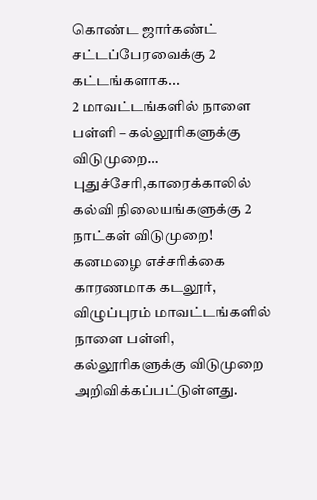கொண்ட ஜார்கண்ட் சட்டப்பேரவைக்கு 2 கட்டங்களாக...
2 மாவட்டங்களில் நாளை பள்ளி – கல்லூரிகளுக்கு விடுமுறை… புதுச்சேரி,காரைக்காலில் கல்வி நிலையங்களுக்கு 2 நாட்கள் விடுமுறை!
கனமழை எச்சரிக்கை காரணமாக கடலூர், விழுப்புரம் மாவட்டங்களில் நாளை பள்ளி, கல்லூரிகளுக்கு விடுமுறை அறிவிக்கப்பட்டுள்ளது.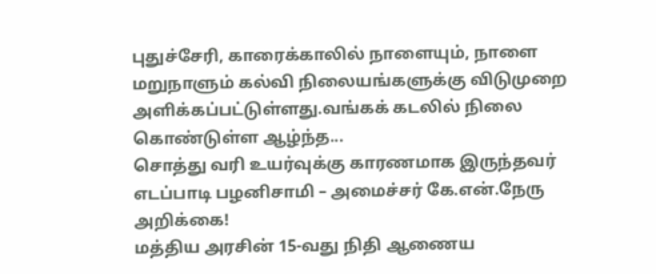புதுச்சேரி, காரைக்காலில் நாளையும், நாளை மறுநாளும் கல்வி நிலையங்களுக்கு விடுமுறை அளிக்கப்பட்டுள்ளது.வங்கக் கடலில் நிலை கொண்டுள்ள ஆழ்ந்த...
சொத்து வரி உயர்வுக்கு காரணமாக இருந்தவர் எடப்பாடி பழனிசாமி – அமைச்சர் கே.என்.நேரு அறிக்கை!
மத்திய அரசின் 15-வது நிதி ஆணைய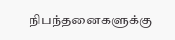நிபந்தனைகளுக்கு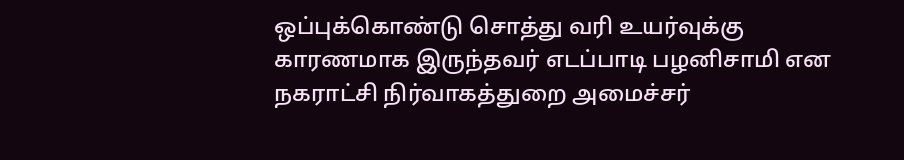ஒப்புக்கொண்டு சொத்து வரி உயர்வுக்கு காரணமாக இருந்தவர் எடப்பாடி பழனிசாமி என நகராட்சி நிர்வாகத்துறை அமைச்சர்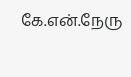கே.என்.நேரு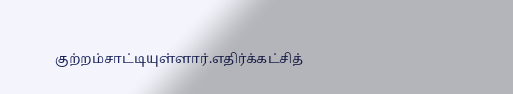குற்றம்சாட்டியுள்ளார்.எதிர்க்கட்சித்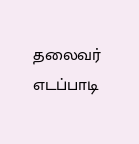தலைவர் எடப்பாடி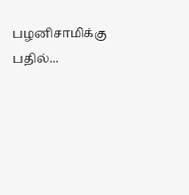பழனிசாமிக்கு பதில்...